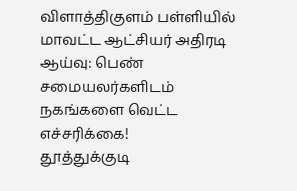விளாத்திகுளம் பள்ளியில் மாவட்ட ஆட்சியர் அதிரடி ஆய்வு: பெண் சமையலர்களிடம் நகங்களை வெட்ட எச்சரிக்கை!
தூத்துக்குடி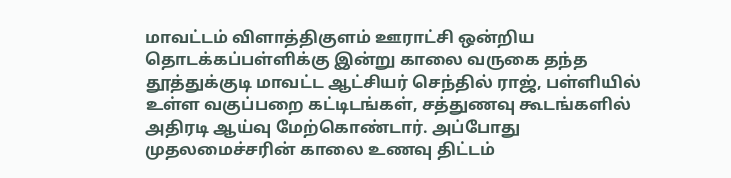மாவட்டம் விளாத்திகுளம் ஊராட்சி ஒன்றிய தொடக்கப்பள்ளிக்கு இன்று காலை வருகை தந்த தூத்துக்குடி மாவட்ட ஆட்சியர் செந்தில் ராஜ், பள்ளியில் உள்ள வகுப்பறை கட்டிடங்கள், சத்துணவு கூடங்களில் அதிரடி ஆய்வு மேற்கொண்டார். அப்போது முதலமைச்சரின் காலை உணவு திட்டம்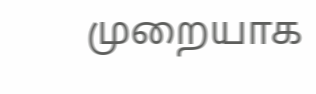முறையாக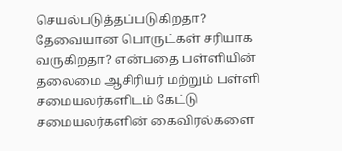செயல்படுத்தப்படுகிறதா? தேவையான பொருட்கள் சரியாக வருகிறதா? என்பதை பள்ளியின் தலைமை ஆசிரியர் மற்றும் பள்ளி சமையலர்களிடம் கேட்டு சமையலர்களின் கைவிரல்களை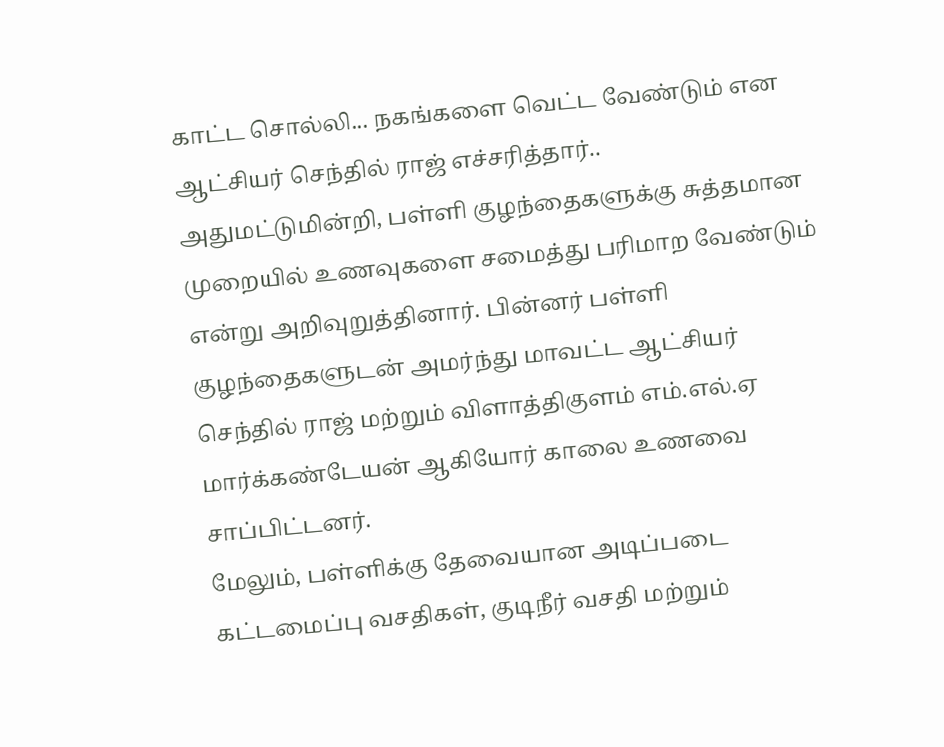காட்ட சொல்லி... நகங்களை வெட்ட வேண்டும் என ஆட்சியர் செந்தில் ராஜ் எச்சரித்தார்.. அதுமட்டுமின்றி, பள்ளி குழந்தைகளுக்கு சுத்தமான முறையில் உணவுகளை சமைத்து பரிமாற வேண்டும் என்று அறிவுறுத்தினார். பின்னர் பள்ளி குழந்தைகளுடன் அமர்ந்து மாவட்ட ஆட்சியர் செந்தில் ராஜ் மற்றும் விளாத்திகுளம் எம்.எல்.ஏ மார்க்கண்டேயன் ஆகியோர் காலை உணவை சாப்பிட்டனர்.
மேலும், பள்ளிக்கு தேவையான அடிப்படை கட்டமைப்பு வசதிகள், குடிநீர் வசதி மற்றும்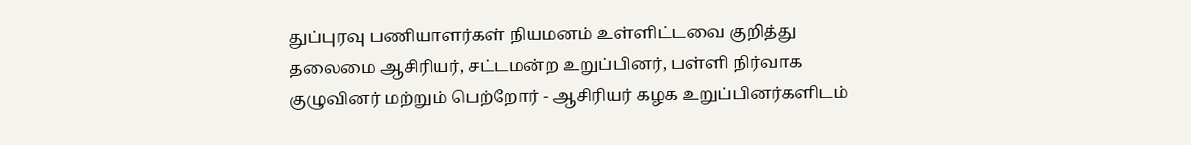துப்புரவு பணியாளர்கள் நியமனம் உள்ளிட்டவை குறித்து தலைமை ஆசிரியர், சட்டமன்ற உறுப்பினர், பள்ளி நிர்வாக குழுவினர் மற்றும் பெற்றோர் - ஆசிரியர் கழக உறுப்பினர்களிடம்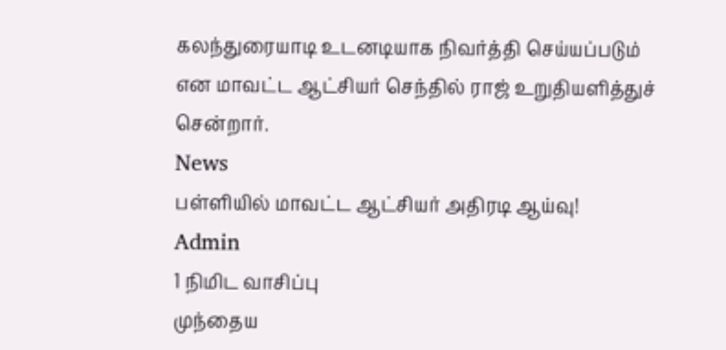கலந்துரையாடி உடனடியாக நிவர்த்தி செய்யப்படும் என மாவட்ட ஆட்சியர் செந்தில் ராஜ் உறுதியளித்துச் சென்றார்.
News
பள்ளியில் மாவட்ட ஆட்சியர் அதிரடி ஆய்வு!
Admin
1 நிமிட வாசிப்பு
முந்தைய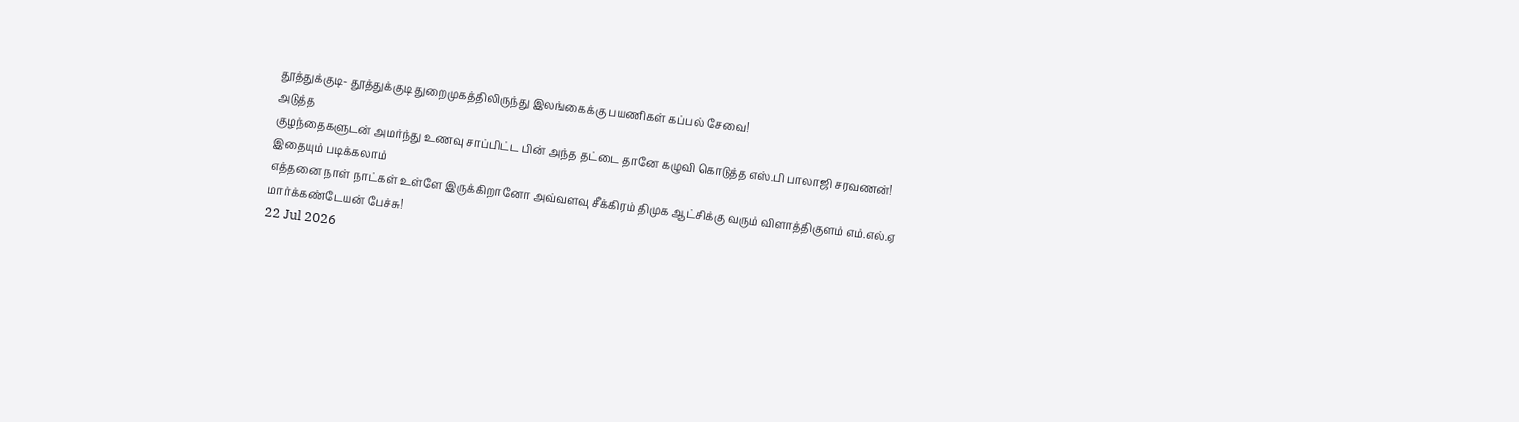தூத்துக்குடி- தூத்துக்குடி துறைமுகத்திலிருந்து இலங்கைக்கு பயணிகள் கப்பல் சேவை!
அடுத்த
குழந்தைகளுடன் அமர்ந்து உணவு சாப்பிட்ட பின் அந்த தட்டை தானே கழுவி கொடுத்த எஸ்.பி பாலாஜி சரவணன்!
இதையும் படிக்கலாம்
எத்தனை நாள் நாட்கள் உள்ளே இருக்கிறானோ அவ்வளவு சீக்கிரம் திமுக ஆட்சிக்கு வரும் விளாத்திகுளம் எம்.எல்.ஏ மார்க்கண்டேயன் பேச்சு!
22 Jul 2026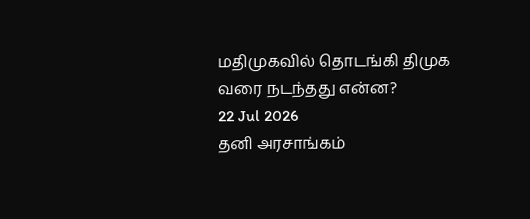மதிமுகவில் தொடங்கி திமுக வரை நடந்தது என்ன?
22 Jul 2026
தனி அரசாங்கம்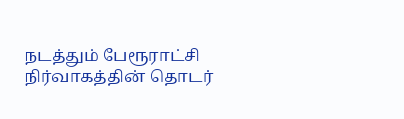நடத்தும் பேரூராட்சி நிர்வாகத்தின் தொடர்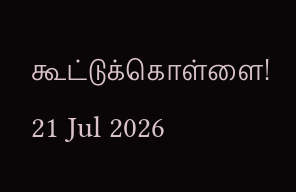கூட்டுக்கொள்ளை!
21 Jul 2026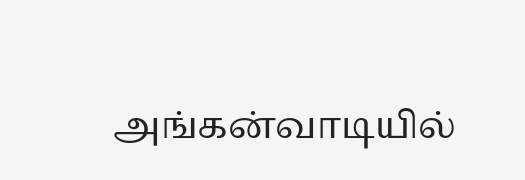அங்கன்வாடியில்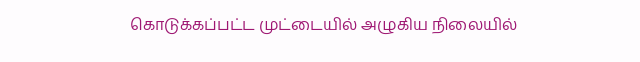கொடுக்கப்பட்ட முட்டையில் அழுகிய நிலையில்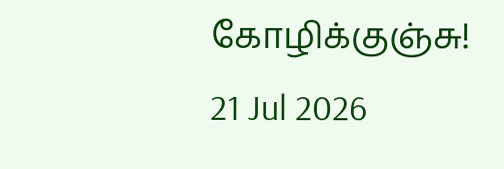கோழிக்குஞ்சு!
21 Jul 2026